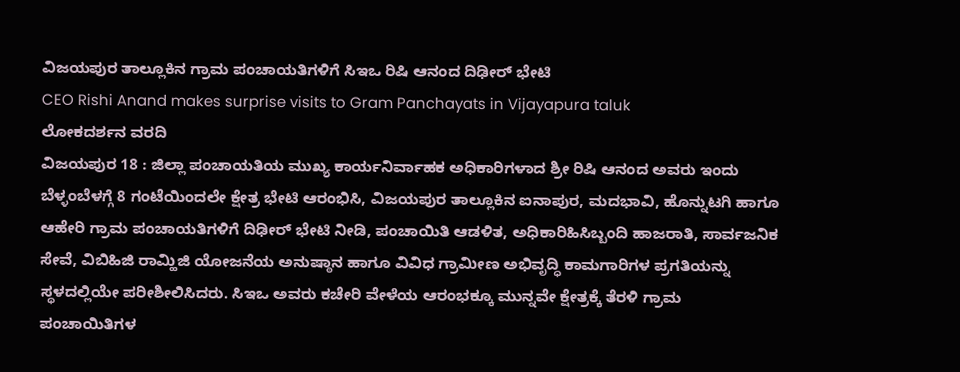ವಿಜಯಪುರ ತಾಲ್ಲೂಕಿನ ಗ್ರಾಮ ಪಂಚಾಯತಿಗಳಿಗೆ ಸಿಇಒ ರಿಷಿ ಆನಂದ ದಿಢೀರ್ ಭೇಟಿ
CEO Rishi Anand makes surprise visits to Gram Panchayats in Vijayapura taluk
ಲೋಕದರ್ಶನ ವರದಿ
ವಿಜಯಪುರ 18 : ಜಿಲ್ಲಾ ಪಂಚಾಯತಿಯ ಮುಖ್ಯ ಕಾರ್ಯನಿರ್ವಾಹಕ ಅಧಿಕಾರಿಗಳಾದ ಶ್ರೀ ರಿಷಿ ಆನಂದ ಅವರು ಇಂದು ಬೆಳ್ಳಂಬೆಳಗ್ಗೆ 8 ಗಂಟೆಯಿಂದಲೇ ಕ್ಷೇತ್ರ ಭೇಟಿ ಆರಂಭಿಸಿ, ವಿಜಯಪುರ ತಾಲ್ಲೂಕಿನ ಐನಾಪುರ, ಮದಭಾವಿ, ಹೊನ್ನುಟಗಿ ಹಾಗೂ ಆಹೇರಿ ಗ್ರಾಮ ಪಂಚಾಯತಿಗಳಿಗೆ ದಿಢೀರ್ ಭೇಟಿ ನೀಡಿ, ಪಂಚಾಯಿತಿ ಆಡಳಿತ, ಅಧಿಕಾರಿಹಿಸಿಬ್ಬಂದಿ ಹಾಜರಾತಿ, ಸಾರ್ವಜನಿಕ ಸೇವೆ, ವಿಬಿಹಿಜಿ ರಾಮ್ಹಿಜಿ ಯೋಜನೆಯ ಅನುಷ್ಠಾನ ಹಾಗೂ ವಿವಿಧ ಗ್ರಾಮೀಣ ಅಭಿವೃದ್ಧಿ ಕಾಮಗಾರಿಗಳ ಪ್ರಗತಿಯನ್ನು ಸ್ಥಳದಲ್ಲಿಯೇ ಪರೀಶೀಲಿಸಿದರು. ಸಿಇಒ ಅವರು ಕಚೇರಿ ವೇಳೆಯ ಆರಂಭಕ್ಕೂ ಮುನ್ನವೇ ಕ್ಷೇತ್ರಕ್ಕೆ ತೆರಳಿ ಗ್ರಾಮ ಪಂಚಾಯಿತಿಗಳ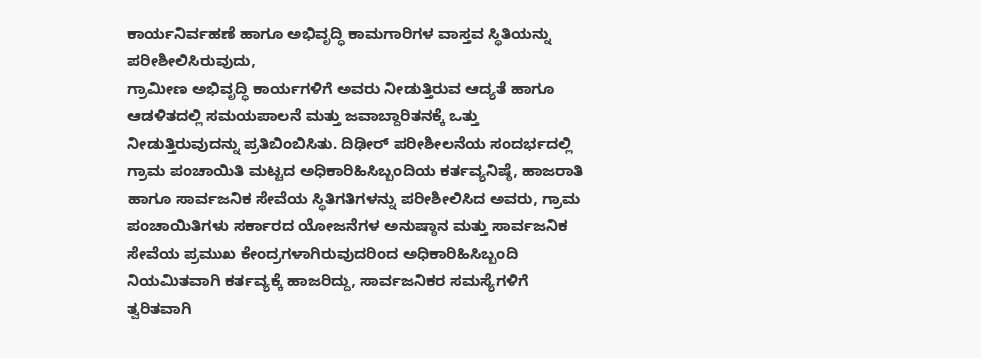ಕಾರ್ಯನಿರ್ವಹಣೆ ಹಾಗೂ ಅಭಿವೃದ್ಧಿ ಕಾಮಗಾರಿಗಳ ವಾಸ್ತವ ಸ್ಥಿತಿಯನ್ನು ಪರೀಶೀಲಿಸಿರುವುದು,
ಗ್ರಾಮೀಣ ಅಭಿವೃದ್ಧಿ ಕಾರ್ಯಗಳಿಗೆ ಅವರು ನೀಡುತ್ತಿರುವ ಆದ್ಯತೆ ಹಾಗೂ ಆಡಳಿತದಲ್ಲಿ ಸಮಯಪಾಲನೆ ಮತ್ತು ಜವಾಬ್ದಾರಿತನಕ್ಕೆ ಒತ್ತು ನೀಡುತ್ತಿರುವುದನ್ನು ಪ್ರತಿಬಿಂಬಿಸಿತು. ದಿಢೀರ್ ಪರೀಶೀಲನೆಯ ಸಂದರ್ಭದಲ್ಲಿ ಗ್ರಾಮ ಪಂಚಾಯಿತಿ ಮಟ್ಟದ ಅಧಿಕಾರಿಹಿಸಿಬ್ಬಂದಿಯ ಕರ್ತವ್ಯನಿಷ್ಠೆ, ಹಾಜರಾತಿ ಹಾಗೂ ಸಾರ್ವಜನಿಕ ಸೇವೆಯ ಸ್ಥಿತಿಗತಿಗಳನ್ನು ಪರೀಶೀಲಿಸಿದ ಅವರು, ಗ್ರಾಮ ಪಂಚಾಯಿತಿಗಳು ಸರ್ಕಾರದ ಯೋಜನೆಗಳ ಅನುಷ್ಠಾನ ಮತ್ತು ಸಾರ್ವಜನಿಕ ಸೇವೆಯ ಪ್ರಮುಖ ಕೇಂದ್ರಗಳಾಗಿರುವುದರಿಂದ ಅಧಿಕಾರಿಹಿಸಿಬ್ಬಂದಿ ನಿಯಮಿತವಾಗಿ ಕರ್ತವ್ಯಕ್ಕೆ ಹಾಜರಿದ್ದು, ಸಾರ್ವಜನಿಕರ ಸಮಸ್ಯೆಗಳಿಗೆ ತ್ವರಿತವಾಗಿ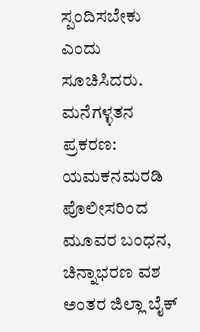ಸ್ಪಂದಿಸಬೇಕು ಎಂದು ಸೂಚಿಸಿದರು.
ಮನೆಗಳ್ಳತನ ಪ್ರಕರಣ: ಯಮಕನಮರಡಿ ಪೊಲೀಸರಿಂದ ಮೂವರ ಬಂಧನ, ಚಿನ್ನಾಭರಣ ವಶ
ಅಂತರ ಜಿಲ್ಲಾ ಬೈಕ್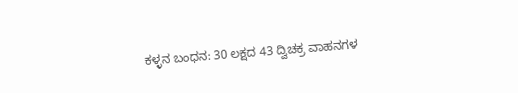ಕಳ್ಳನ ಬಂಧನ: 30 ಲಕ್ಷದ 43 ದ್ವಿಚಕ್ರ ವಾಹನಗಳ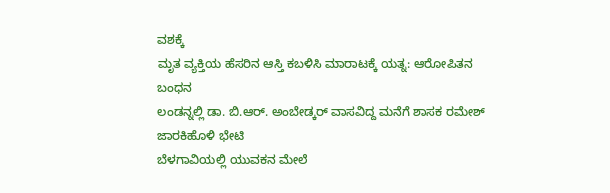ವಶಕ್ಕೆ
ಮೃತ ವ್ಯಕ್ತಿಯ ಹೆಸರಿನ ಆಸ್ತಿ ಕಬಳಿಸಿ ಮಾರಾಟಕ್ಕೆ ಯತ್ನ: ಆರೋಪಿತನ ಬಂಧನ
ಲಂಡನ್ನಲ್ಲಿ ಡಾ. ಬಿ.ಆರ್. ಅಂಬೇಡ್ಕರ್ ವಾಸವಿದ್ದ ಮನೆಗೆ ಶಾಸಕ ರಮೇಶ್ ಜಾರಕಿಹೊಳಿ ಭೇಟಿ
ಬೆಳಗಾವಿಯಲ್ಲಿ ಯುವಕನ ಮೇಲೆ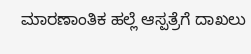ಮಾರಣಾಂತಿಕ ಹಲ್ಲೆ ಆಸ್ಪತ್ರೆಗೆ ದಾಖಲು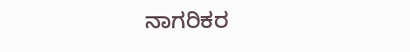ನಾಗರಿಕರ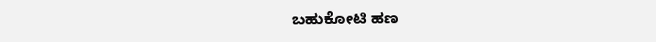ಬಹುಕೋಟಿ ಹಣ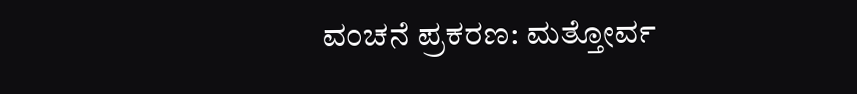ವಂಚನೆ ಪ್ರಕರಣ: ಮತ್ತೋರ್ವ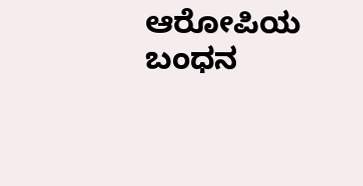ಆರೋಪಿಯ ಬಂಧನ